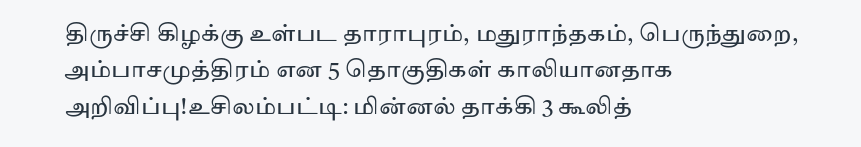திருச்சி கிழக்கு உள்பட தாராபுரம், மதுராந்தகம், பெருந்துறை, அம்பாசமுத்திரம் என 5 தொகுதிகள் காலியானதாக அறிவிப்பு!உசிலம்பட்டி: மின்னல் தாக்கி 3 கூலித்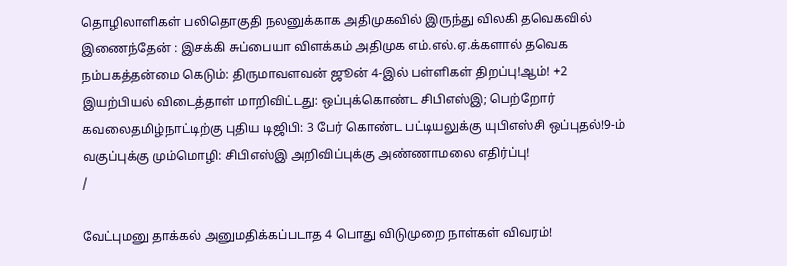தொழிலாளிகள் பலிதொகுதி நலனுக்காக அதிமுகவில் இருந்து விலகி தவெகவில் இணைந்தேன் : இசக்கி சுப்பையா விளக்கம் அதிமுக எம்.எல்.ஏ.க்களால் தவெக நம்பகத்தன்மை கெடும்: திருமாவளவன் ஜூன் 4-இல் பள்ளிகள் திறப்பு!ஆம்! +2 இயற்பியல் விடைத்தாள் மாறிவிட்டது: ஒப்புக்கொண்ட சிபிஎஸ்இ; பெற்றோர் கவலைதமிழ்நாட்டிற்கு புதிய டிஜிபி: 3 பேர் கொண்ட பட்டியலுக்கு யுபிஎஸ்சி ஒப்புதல்!9-ம் வகுப்புக்கு மும்மொழி: சிபிஎஸ்இ அறிவிப்புக்கு அண்ணாமலை எதிர்ப்பு!
/

வேட்புமனு தாக்கல் அனுமதிக்கப்படாத 4 பொது விடுமுறை நாள்கள் விவரம்!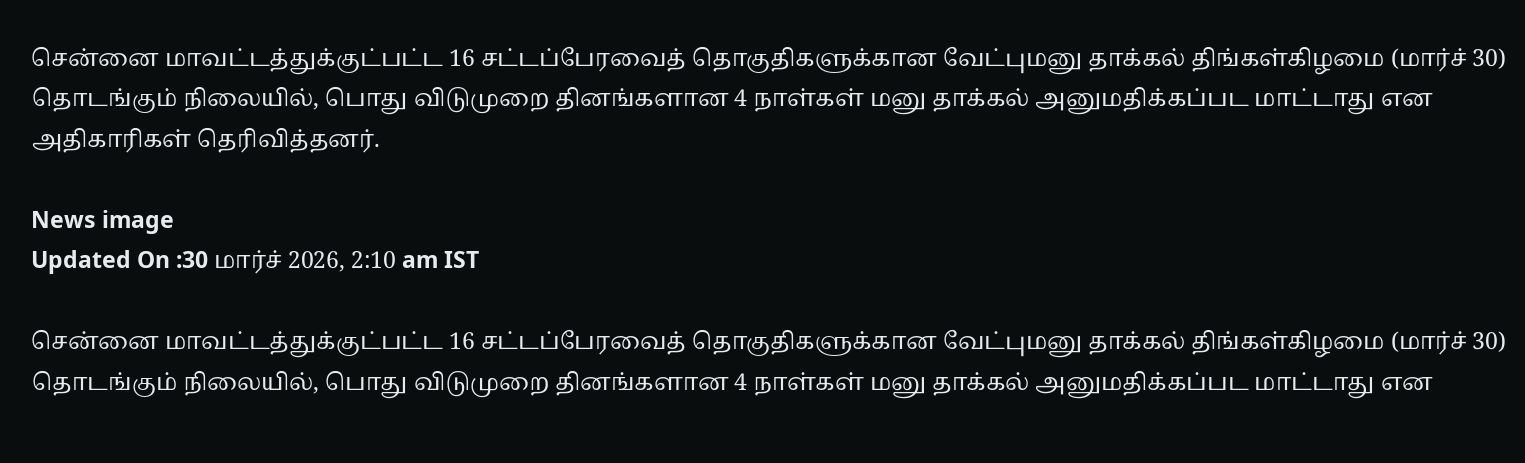சென்னை மாவட்டத்துக்குட்பட்ட 16 சட்டப்பேரவைத் தொகுதிகளுக்கான வேட்புமனு தாக்கல் திங்கள்கிழமை (மார்ச் 30) தொடங்கும் நிலையில், பொது விடுமுறை தினங்களான 4 நாள்கள் மனு தாக்கல் அனுமதிக்கப்பட மாட்டாது என அதிகாரிகள் தெரிவித்தனர்.

News image
Updated On :30 மார்ச் 2026, 2:10 am IST

சென்னை மாவட்டத்துக்குட்பட்ட 16 சட்டப்பேரவைத் தொகுதிகளுக்கான வேட்புமனு தாக்கல் திங்கள்கிழமை (மார்ச் 30) தொடங்கும் நிலையில், பொது விடுமுறை தினங்களான 4 நாள்கள் மனு தாக்கல் அனுமதிக்கப்பட மாட்டாது என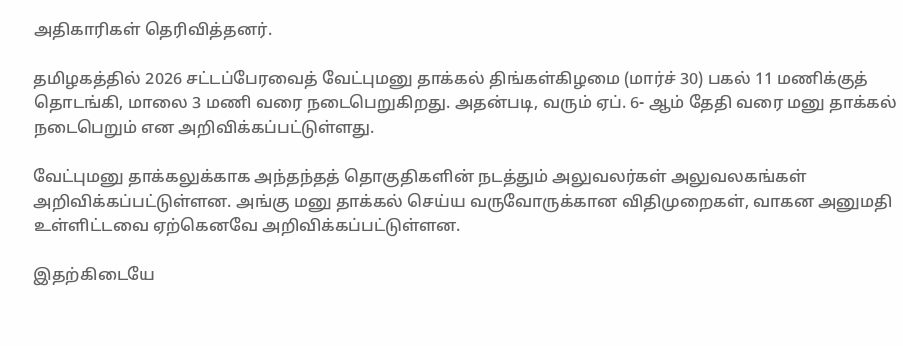அதிகாரிகள் தெரிவித்தனர்.

தமிழகத்தில் 2026 சட்டப்பேரவைத் வேட்புமனு தாக்கல் திங்கள்கிழமை (மார்ச் 30) பகல் 11 மணிக்குத் தொடங்கி, மாலை 3 மணி வரை நடைபெறுகிறது. அதன்படி, வரும் ஏப். 6- ஆம் தேதி வரை மனு தாக்கல் நடைபெறும் என அறிவிக்கப்பட்டுள்ளது.

வேட்புமனு தாக்கலுக்காக அந்தந்தத் தொகுதிகளின் நடத்தும் அலுவலர்கள் அலுவலகங்கள் அறிவிக்கப்பட்டுள்ளன. அங்கு மனு தாக்கல் செய்ய வருவோருக்கான விதிமுறைகள், வாகன அனுமதி உள்ளிட்டவை ஏற்கெனவே அறிவிக்கப்பட்டுள்ளன.

இதற்கிடையே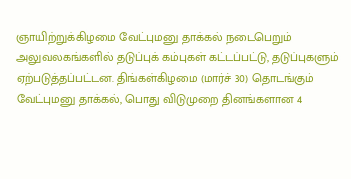ஞாயிற்றுக்கிழமை வேட்புமனு தாக்கல் நடைபெறும் அலுவலகங்களில் தடுப்புக் கம்புகள் கட்டப்பட்டு, தடுப்புகளும் ஏற்படுத்தப்பட்டன. திங்கள்கிழமை (மார்ச் 30) தொடங்கும் வேட்புமனு தாக்கல், பொது விடுமுறை தினங்களான 4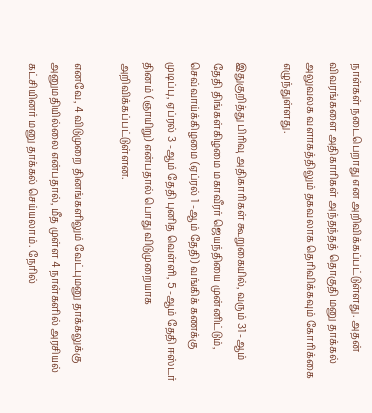நாள்கள் நடைபெறாது என அறிவிக்கப்பட்டுள்ளது. அதன் விவரங்களை அதிகாரிகள் அந்தந்தத் தொகுதி மனு தாக்கல் அலுவலக வளாகத்திலும் தகவலாக தெரிவிக்கவும் கோரிக்கை எழுந்துள்ளது.

இதுகுறித்து பிரிவு அதிகாரிகள் கூறுகையில், வரும் 31 -ஆம் தேதி திங்கள்கிழமை மகாவீரர் ஜெயந்தியை முன்னிட்டும், செவ்வாய்க்கிழமை (ஏப்ரல் 1 -ஆம் தேதி) வங்கிக் கணக்கு முடிப்பு, ஏப்ரல் 3 -ஆம் தேதி புனித வெள்ளி, 5 -ஆம் தேதி ஈஸ்டர் தினம் (ஞாயிறு) என்பதால் பொது விடுமுறையாக அறிவிக்கப்பட்டுள்ளன.

எனவே, 4 விடுமுறை தினங்களிலும் வேட்புமனு தாக்கலுக்கு அனுமதியில்லை என்பதால், மீத முள்ள 4 நாள்களில் அரசியல் கட்சியினர் மனு தாக்கல் செய்யலாம். நேரில்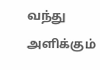வந்து அளிக்கும்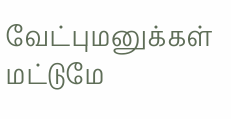வேட்புமனுக்கள் மட்டுமே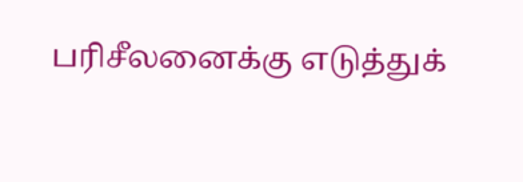பரிசீலனைக்கு எடுத்துக்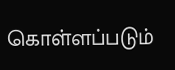கொள்ளப்படும்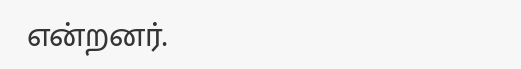என்றனர்.